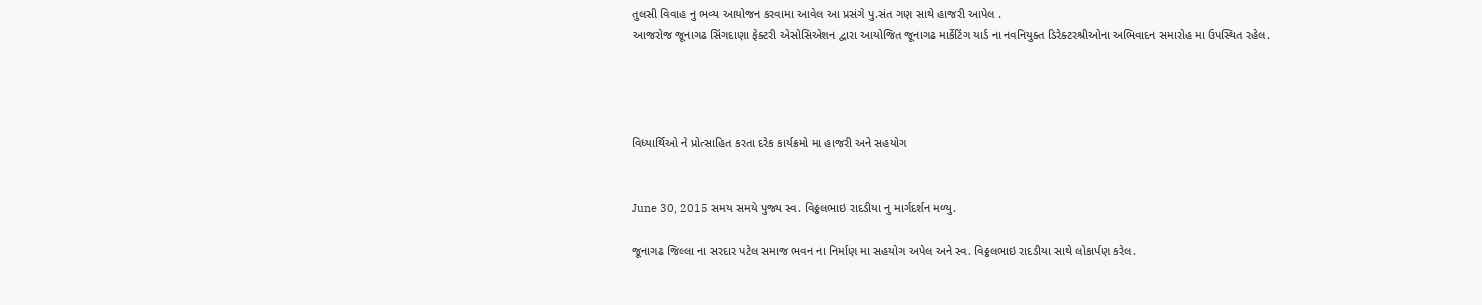તુલસી વિવાહ નુ ભવ્ય આયોજન કરવામા આવેલ આ પ્રસંગે પુ.સંત ગણ સાથે હાજરી આપેલ .
આજરોજ જૂનાગઢ સિંગદાણા ફેક્ટરી એસોસિએશન દ્વારા આયોજિત જૂનાગઢ માર્કેટિંગ યાર્ડ ના નવનિયુક્ત ડિરેક્ટરશ્રીઓના અભિવાદન સમારોહ મા ઉપસ્થિત રહેલ.




વિધ્યાર્થિઓ ને પ્રોત્સાહિત કરતા દરેક કાર્યક્રમો મા હાજરી અને સહયોગ


June 30, 2015 સમય સમયે પુજ્ય સ્વ. વિઠ્ઠલભાઇ રાદડીયા નુ માર્ગદર્શન મળ્યુ.

જૂનાગઢ જિલ્લા ના સરદાર પટેલ સમાજ ભવન ના નિર્માણ મા સહયોગ અપેલ અને સ્વ. વિઠ્ઠલભાઇ રાદડીયા સાથે લોકાર્પણ કરેલ.